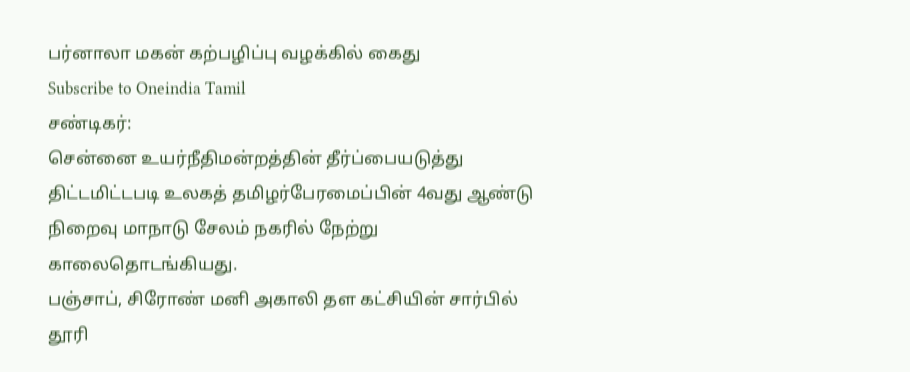பர்னாலா மகன் கற்பழிப்பு வழக்கில் கைது
Subscribe to Oneindia Tamil
சண்டிகர்:
சென்னை உயர்நீதிமன்றத்தின் தீர்ப்பையடுத்து திட்டமிட்டபடி உலகத் தமிழர்பேரமைப்பின் 4வது ஆண்டு நிறைவு மாநாடு சேலம் நகரில் நேற்று காலைதொடங்கியது.
பஞ்சாப், சிரோண் மனி அகாலி தள கட்சியின் சார்பில் தூரி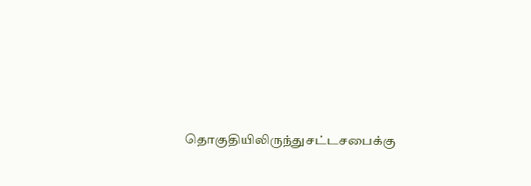தொகுதியிலிருந்துசட்டசபைக்கு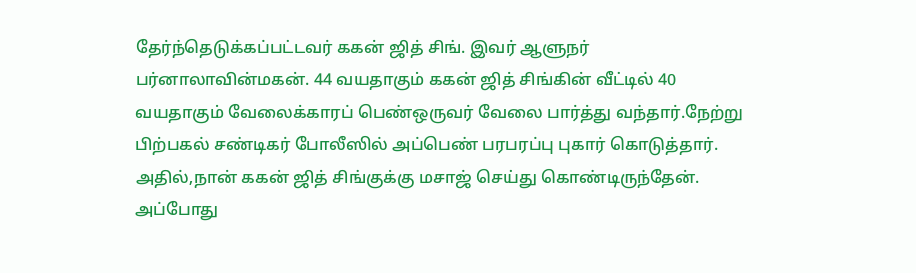தேர்ந்தெடுக்கப்பட்டவர் ககன் ஜித் சிங். இவர் ஆளுநர் பர்னாலாவின்மகன். 44 வயதாகும் ககன் ஜித் சிங்கின் வீட்டில் 40 வயதாகும் வேலைக்காரப் பெண்ஒருவர் வேலை பார்த்து வந்தார்.நேற்று பிற்பகல் சண்டிகர் போலீஸில் அப்பெண் பரபரப்பு புகார் கொடுத்தார். அதில்,நான் ககன் ஜித் சிங்குக்கு மசாஜ் செய்து கொண்டிருந்தேன். அப்போது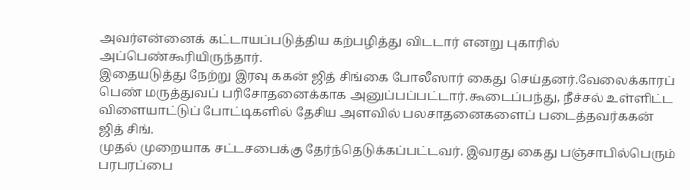அவர்என்னைக் கட்டாயப்படுத்திய கற்பழித்து விடடார் எனறு புகாரில் அப்பெண்கூரியிருந்தார்.
இதையடுத்து நேற்று இரவு ககன் ஜித் சிங்கை போலீஸார் கைது செய்தனர்.வேலைக்காரப் பெண் மருத்துவப் பரிசோதனைக்காக அனுப்பப்பட்டார்.கூடைப்பந்து, நீச்சல் உள்ளிட்ட விளையாட்டுப் போட்டிகளில் தேசிய அளவில் பலசாதனைகளைப் படைத்தவர்ககன் ஜித் சிங்.
முதல் முறையாக சட்டசபைக்கு தேர்ந்தெடுக்கப்பட்டவர். இவரது கைது பஞ்சாபில்பெரும் பரபரப்பை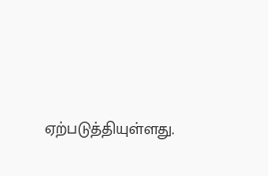ஏற்படுத்தியுள்ளது.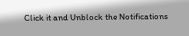Click it and Unblock the Notifications